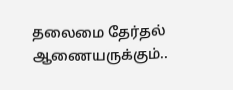தலைமை தேர்தல் ஆணையருக்கும்..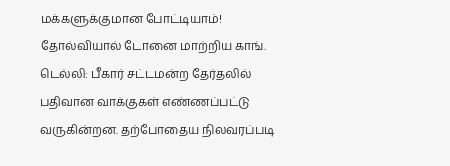மக்களுக்குமான போட்டியாம்! தோல்வியால் டோனை மாற்றிய காங்.
டெல்லி: பீகார் சட்டமன்ற தேர்தலில் பதிவான வாக்குகள் எண்ணப்பட்டு வருகின்றன. தற்போதைய நிலவரப்படி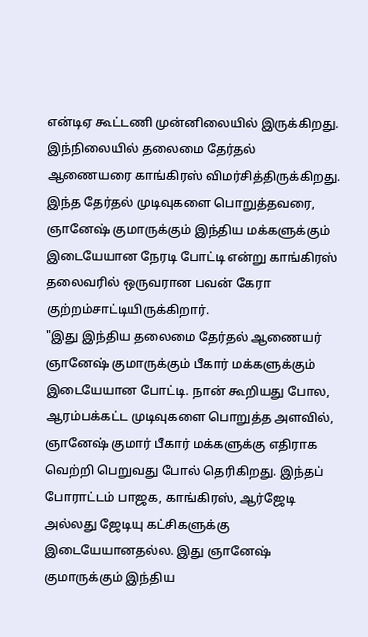என்டிஏ கூட்டணி முன்னிலையில் இருக்கிறது. இந்நிலையில் தலைமை தேர்தல் ஆணையரை காங்கிரஸ் விமர்சித்திருக்கிறது. இந்த தேர்தல் முடிவுகளை பொறுத்தவரை, ஞானேஷ் குமாருக்கும் இந்திய மக்களுக்கும் இடையேயான நேரடி போட்டி என்று காங்கிரஸ் தலைவரில் ஒருவரான பவன் கேரா குற்றம்சாட்டியிருக்கிறார்.
"இது இந்திய தலைமை தேர்தல் ஆணையர் ஞானேஷ் குமாருக்கும் பீகார் மக்களுக்கும் இடையேயான போட்டி. நான் கூறியது போல, ஆரம்பக்கட்ட முடிவுகளை பொறுத்த அளவில், ஞானேஷ் குமார் பீகார் மக்களுக்கு எதிராக வெற்றி பெறுவது போல் தெரிகிறது. இந்தப் போராட்டம் பாஜக, காங்கிரஸ், ஆர்ஜேடி அல்லது ஜேடியு கட்சிகளுக்கு இடையேயானதல்ல. இது ஞானேஷ் குமாருக்கும் இந்திய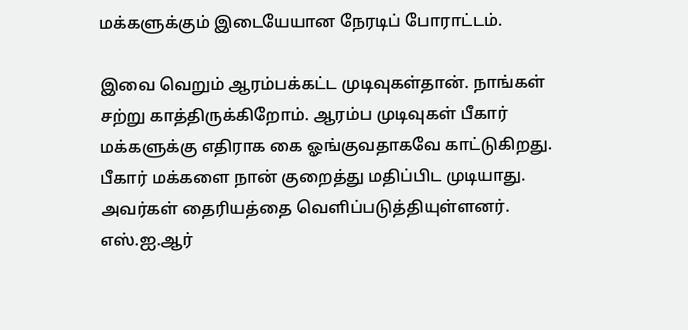மக்களுக்கும் இடையேயான நேரடிப் போராட்டம்.

இவை வெறும் ஆரம்பக்கட்ட முடிவுகள்தான். நாங்கள் சற்று காத்திருக்கிறோம். ஆரம்ப முடிவுகள் பீகார் மக்களுக்கு எதிராக கை ஓங்குவதாகவே காட்டுகிறது. பீகார் மக்களை நான் குறைத்து மதிப்பிட முடியாது. அவர்கள் தைரியத்தை வெளிப்படுத்தியுள்ளனர். எஸ்.ஐ.ஆர்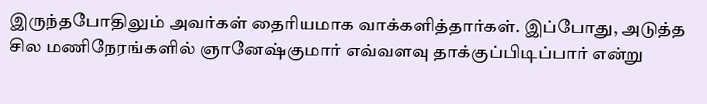இருந்தபோதிலும் அவர்கள் தைரியமாக வாக்களித்தார்கள். இப்போது, அடுத்த சில மணிநேரங்களில் ஞானேஷ்குமார் எவ்வளவு தாக்குப்பிடிப்பார் என்று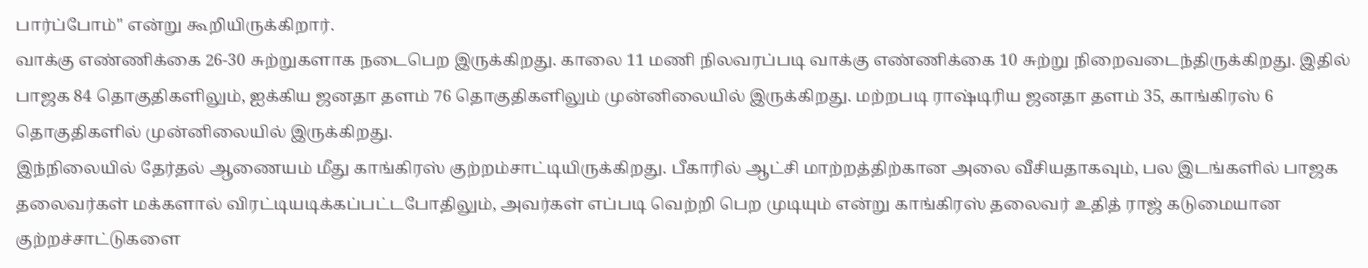பார்ப்போம்" என்று கூறியிருக்கிறார்.
வாக்கு எண்ணிக்கை 26-30 சுற்றுகளாக நடைபெற இருக்கிறது. காலை 11 மணி நிலவரப்படி வாக்கு எண்ணிக்கை 10 சுற்று நிறைவடைந்திருக்கிறது. இதில் பாஜக 84 தொகுதிகளிலும், ஐக்கிய ஜனதா தளம் 76 தொகுதிகளிலும் முன்னிலையில் இருக்கிறது. மற்றபடி ராஷ்டிரிய ஜனதா தளம் 35, காங்கிரஸ் 6 தொகுதிகளில் முன்னிலையில் இருக்கிறது.
இந்நிலையில் தேர்தல் ஆணையம் மீது காங்கிரஸ் குற்றம்சாட்டியிருக்கிறது. பீகாரில் ஆட்சி மாற்றத்திற்கான அலை வீசியதாகவும், பல இடங்களில் பாஜக தலைவர்கள் மக்களால் விரட்டியடிக்கப்பட்டபோதிலும், அவர்கள் எப்படி வெற்றி பெற முடியும் என்று காங்கிரஸ் தலைவர் உதித் ராஜ் கடுமையான குற்றச்சாட்டுகளை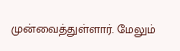முன்வைத்துள்ளார். மேலும்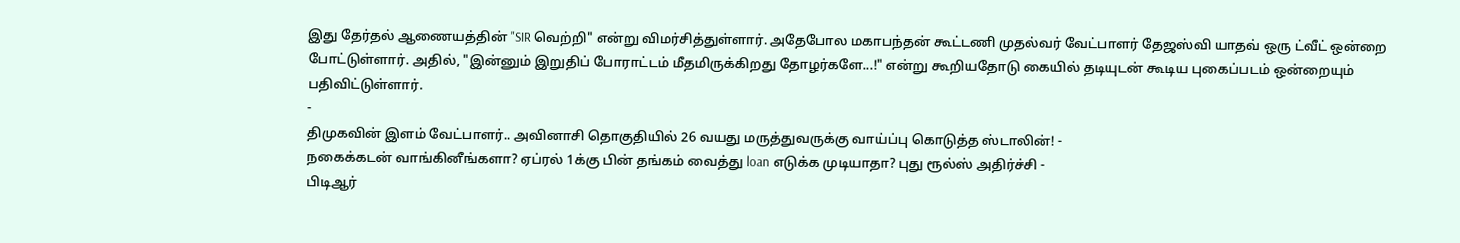இது தேர்தல் ஆணையத்தின் "SIR வெற்றி" என்று விமர்சித்துள்ளார். அதேபோல மகாபந்தன் கூட்டணி முதல்வர் வேட்பாளர் தேஜஸ்வி யாதவ் ஒரு ட்வீட் ஒன்றை போட்டுள்ளார். அதில், "இன்னும் இறுதிப் போராட்டம் மீதமிருக்கிறது தோழர்களே...!" என்று கூறியதோடு கையில் தடியுடன் கூடிய புகைப்படம் ஒன்றையும் பதிவிட்டுள்ளார்.
-
திமுகவின் இளம் வேட்பாளர்.. அவினாசி தொகுதியில் 26 வயது மருத்துவருக்கு வாய்ப்பு கொடுத்த ஸ்டாலின்! -
நகைக்கடன் வாங்கினீங்களா? ஏப்ரல் 1க்கு பின் தங்கம் வைத்து loan எடுக்க முடியாதா? புது ரூல்ஸ் அதிர்ச்சி -
பிடிஆர்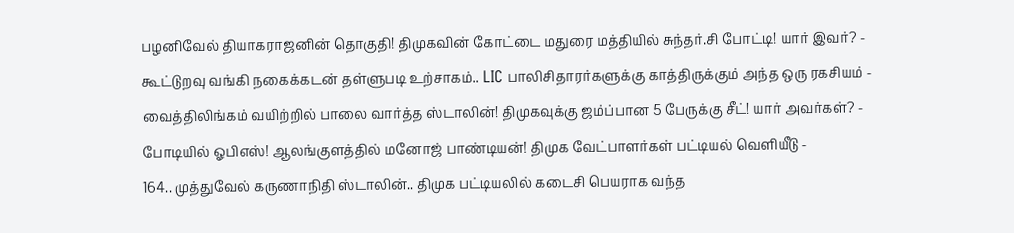பழனிவேல் தியாகராஜனின் தொகுதி! திமுகவின் கோட்டை மதுரை மத்தியில் சுந்தர்.சி போட்டி! யார் இவர்? -
கூட்டுறவு வங்கி நகைக்கடன் தள்ளுபடி உற்சாகம்.. LIC பாலிசிதாரர்களுக்கு காத்திருக்கும் அந்த ஒரு ரகசியம் -
வைத்திலிங்கம் வயிற்றில் பாலை வார்த்த ஸ்டாலின்! திமுகவுக்கு ஜம்ப்பான 5 பேருக்கு சீட்! யார் அவர்கள்? -
போடியில் ஓபிஎஸ்! ஆலங்குளத்தில் மனோஜ் பாண்டியன்! திமுக வேட்பாளர்கள் பட்டியல் வெளியீடு -
164.. முத்துவேல் கருணாநிதி ஸ்டாலின்.. திமுக பட்டியலில் கடைசி பெயராக வந்த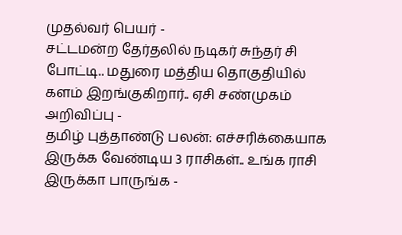முதல்வர் பெயர் -
சட்டமன்ற தேர்தலில் நடிகர் சுந்தர் சி போட்டி.. மதுரை மத்திய தொகுதியில் களம் இறங்குகிறார்.. ஏசி சண்முகம் அறிவிப்பு -
தமிழ் புத்தாண்டு பலன்: எச்சரிக்கையாக இருக்க வேண்டிய 3 ராசிகள்.. உங்க ராசி இருக்கா பாருங்க -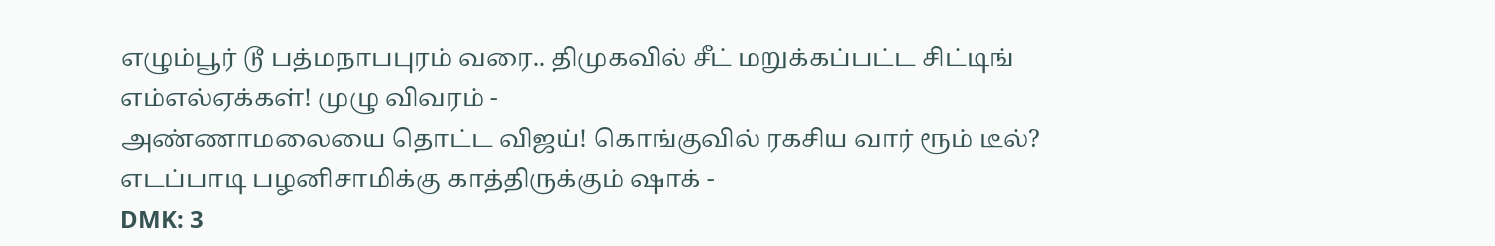எழும்பூர் டூ பத்மநாபபுரம் வரை.. திமுகவில் சீட் மறுக்கப்பட்ட சிட்டிங் எம்எல்ஏக்கள்! முழு விவரம் -
அண்ணாமலையை தொட்ட விஜய்! கொங்குவில் ரகசிய வார் ரூம் டீல்? எடப்பாடி பழனிசாமிக்கு காத்திருக்கும் ஷாக் -
DMK: 3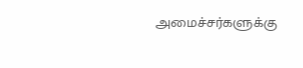அமைச்சர்களுக்கு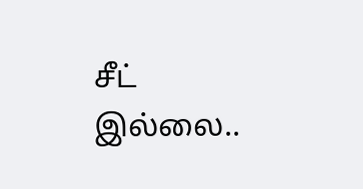சீட் இல்லை..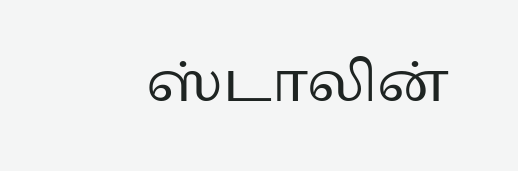ஸ்டாலின்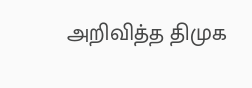அறிவித்த திமுக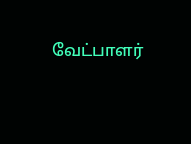வேட்பாளர்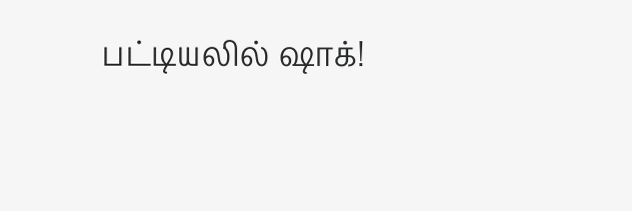பட்டியலில் ஷாக்!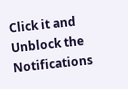Click it and Unblock the Notifications